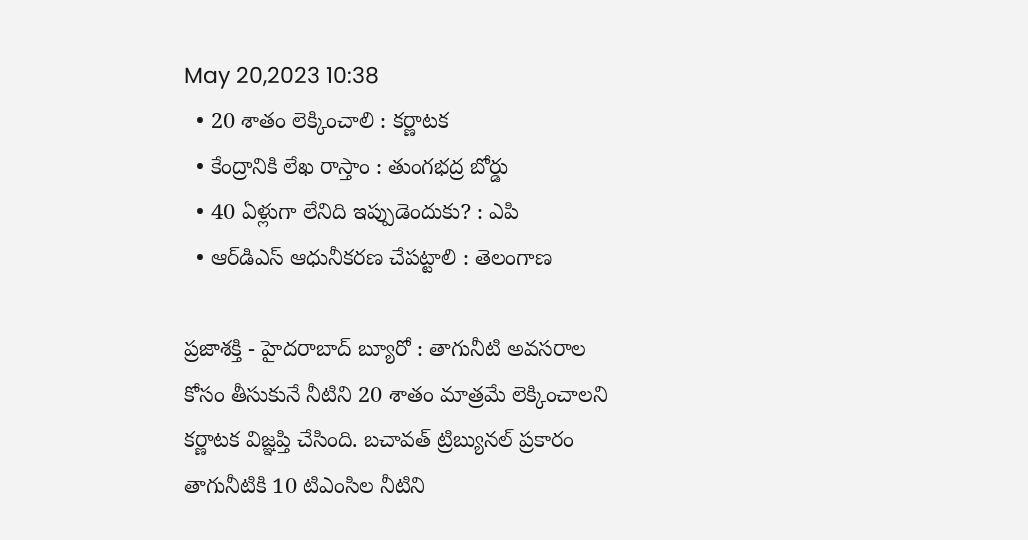May 20,2023 10:38
  • 20 శాతం లెక్కించాలి : కర్ణాటక
  • కేంద్రానికి లేఖ రాస్తాం : తుంగభద్ర బోర్డు
  • 40 ఏళ్లుగా లేనిది ఇప్పుడెందుకు? : ఎపి
  • ఆర్‌డిఎస్‌ ఆధునీకరణ చేపట్టాలి : తెలంగాణ

ప్రజాశక్తి - హైదరాబాద్‌ బ్యూరో : తాగునీటి అవసరాల కోసం తీసుకునే నీటిని 20 శాతం మాత్రమే లెక్కించాలని కర్ణాటక విజ్ఞప్తి చేసింది. బచావత్‌ ట్రిబ్యునల్‌ ప్రకారం తాగునీటికి 10 టిఎంసిల నీటిని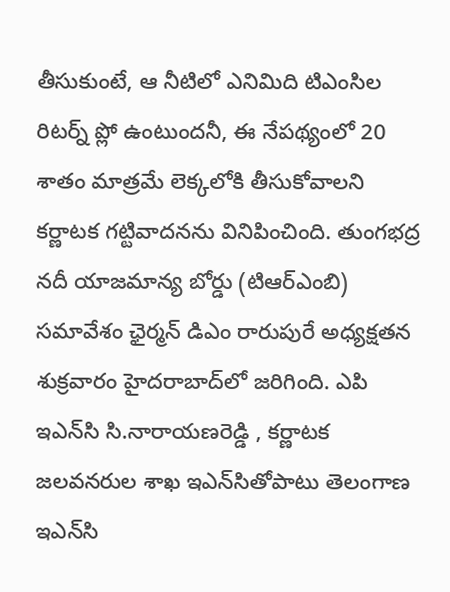తీసుకుంటే, ఆ నీటిలో ఎనిమిది టిఎంసిల రిటర్న్‌ ప్లో ఉంటుందనీ, ఈ నేపథ్యంలో 20 శాతం మాత్రమే లెక్కలోకి తీసుకోవాలని కర్ణాటక గట్టివాదనను వినిపించింది. తుంగభద్ర నదీ యాజమాన్య బోర్డు (టిఆర్‌ఎంబి) సమావేశం ఛైర్మన్‌ డిఎం రారుపురే అధ్యక్షతన శుక్రవారం హైదరాబాద్‌లో జరిగింది. ఎపి ఇఎన్‌సి సి.నారాయణరెడ్డి , కర్ణాటక జలవనరుల శాఖ ఇఎన్‌సితోపాటు తెలంగాణ ఇఎన్‌సి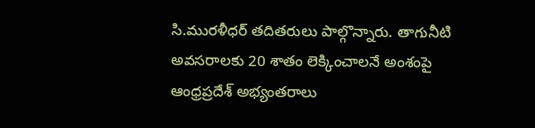సి.మురళీధర్‌ తదితరులు పాల్గొన్నారు. తాగునీటి అవసరాలకు 20 శాతం లెక్కించాలనే అంశంపై ఆంధ్రప్రదేశ్‌ అభ్యంతరాలు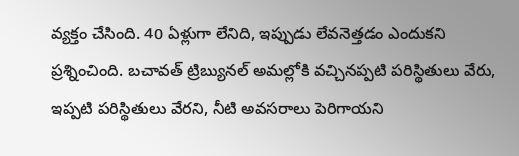వ్యక్తం చేసింది. 40 ఏళ్లుగా లేనిది, ఇప్పుడు లేవనెత్తడం ఎందుకని ప్రశ్నించింది. బచావత్‌ ట్రిబ్యునల్‌ అమల్లోకి వచ్చినప్పటి పరిస్థితులు వేరు, ఇప్పటి పరిస్థితులు వేరని, నీటి అవసరాలు పెరిగాయని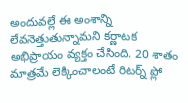అందువల్లే ఈ అంశాన్ని లేవనెత్తుతున్నామని కర్ణాటక అభిప్రాయం వ్యక్తం చేసింది. 20 శాతం మాత్రమే లెక్కించాలంటే రిటర్న్‌ ప్లో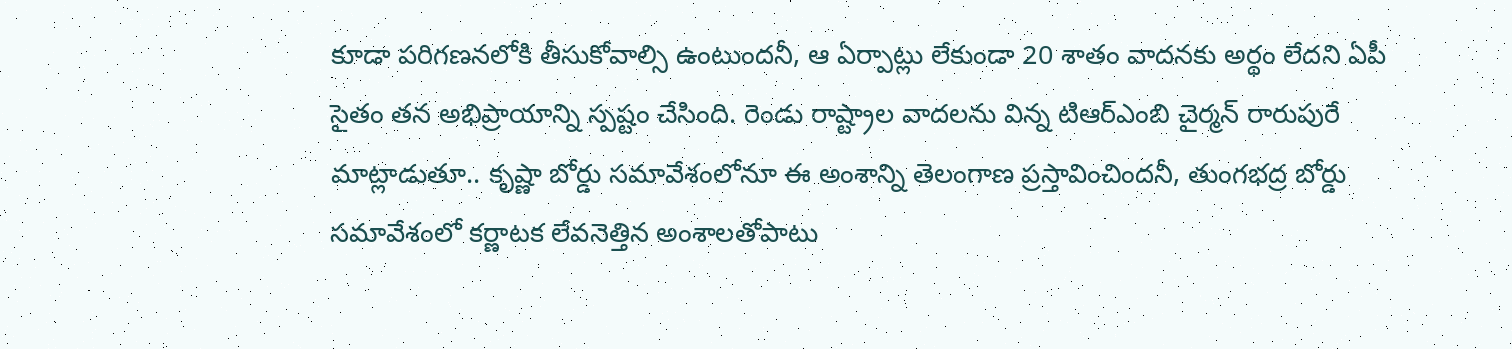కూడా పరిగణనలోకి తీసుకోవాల్సి ఉంటుందనీ, ఆ ఏర్పాట్లు లేకుండా 20 శాతం వాదనకు అర్థం లేదని ఏపీ సైతం తన అభిప్రాయాన్ని స్పష్టం చేసింది. రెండు రాష్ట్రాల వాదలను విన్న టిఆర్‌ఎంబి చైర్మన్‌ రారుపురే మాట్లాడుతూ.. కృష్ణా బోర్డు సమావేశంలోనూ ఈ అంశాన్ని తెలంగాణ ప్రస్తావించిందనీ, తుంగభద్ర బోర్డు సమావేశంలో కర్ణాటక లేవనెత్తిన అంశాలతోపాటు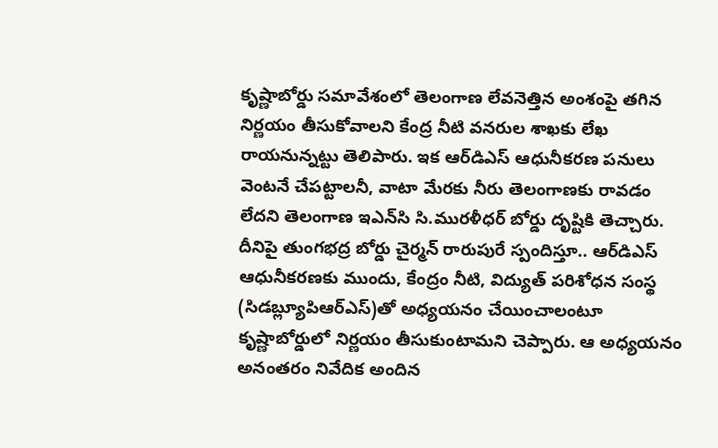కృష్ణాబోర్డు సమావేశంలో తెలంగాణ లేవనెత్తిన అంశంపై తగిన నిర్ణయం తీసుకోవాలని కేంద్ర నీటి వనరుల శాఖకు లేఖ రాయనున్నట్టు తెలిపారు. ఇక ఆర్‌డిఎస్‌ ఆధునీకరణ పనులు వెంటనే చేపట్టాలనీ, వాటా మేరకు నీరు తెలంగాణకు రావడం లేదని తెలంగాణ ఇఎన్‌సి సి.మురళీధర్‌ బోర్డు దృష్టికి తెచ్చారు. దీనిపై తుంగభద్ర బోర్డు చైర్మన్‌ రారుపురే స్పందిస్తూ.. ఆర్‌డిఎస్‌ ఆధునీకరణకు ముందు, కేంద్రం నీటి, విద్యుత్‌ పరిశోధన సంస్థ (సిడబ్ల్యూపిఆర్‌ఎస్‌)తో అధ్యయనం చేయించాలంటూ కృష్ణాబోర్డులో నిర్ణయం తీసుకుంటామని చెప్పారు. ఆ అధ్యయనం అనంతరం నివేదిక అందిన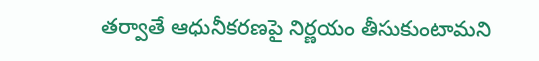తర్వాతే ఆధునీకరణపై నిర్ణయం తీసుకుంటామని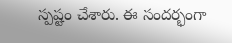స్పష్టం చేశారు. ఈ సందర్భంగా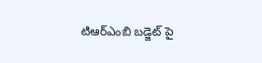టిఆర్‌ఎంబి బడ్జెట్‌ పై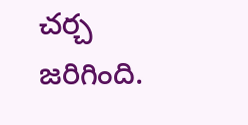చర్చ జరిగింది.